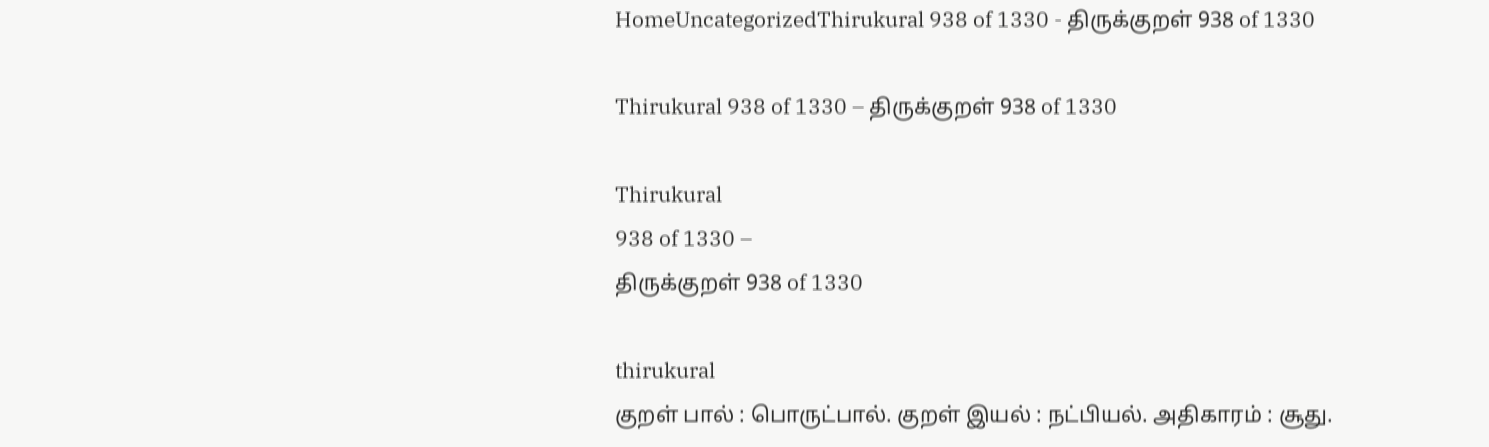HomeUncategorizedThirukural 938 of 1330 - திருக்குறள் 938 of 1330

Thirukural 938 of 1330 – திருக்குறள் 938 of 1330

Thirukural
938 of 1330 –
திருக்குறள் 938 of 1330

thirukural
குறள் பால் : பொருட்பால். குறள் இயல் : நட்பியல். அதிகாரம் : சூது.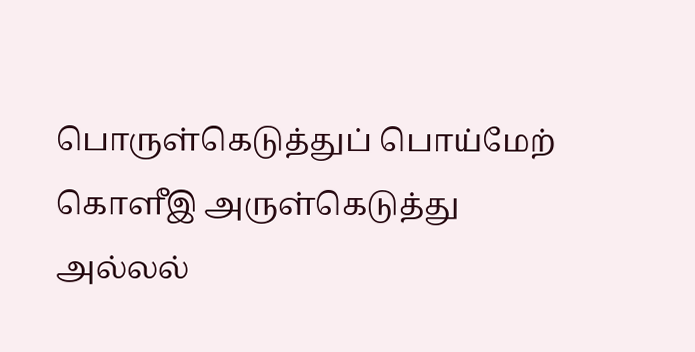பொருள்கெடுத்துப் பொய்மேற் கொளீஇ அருள்கெடுத்து
அல்லல்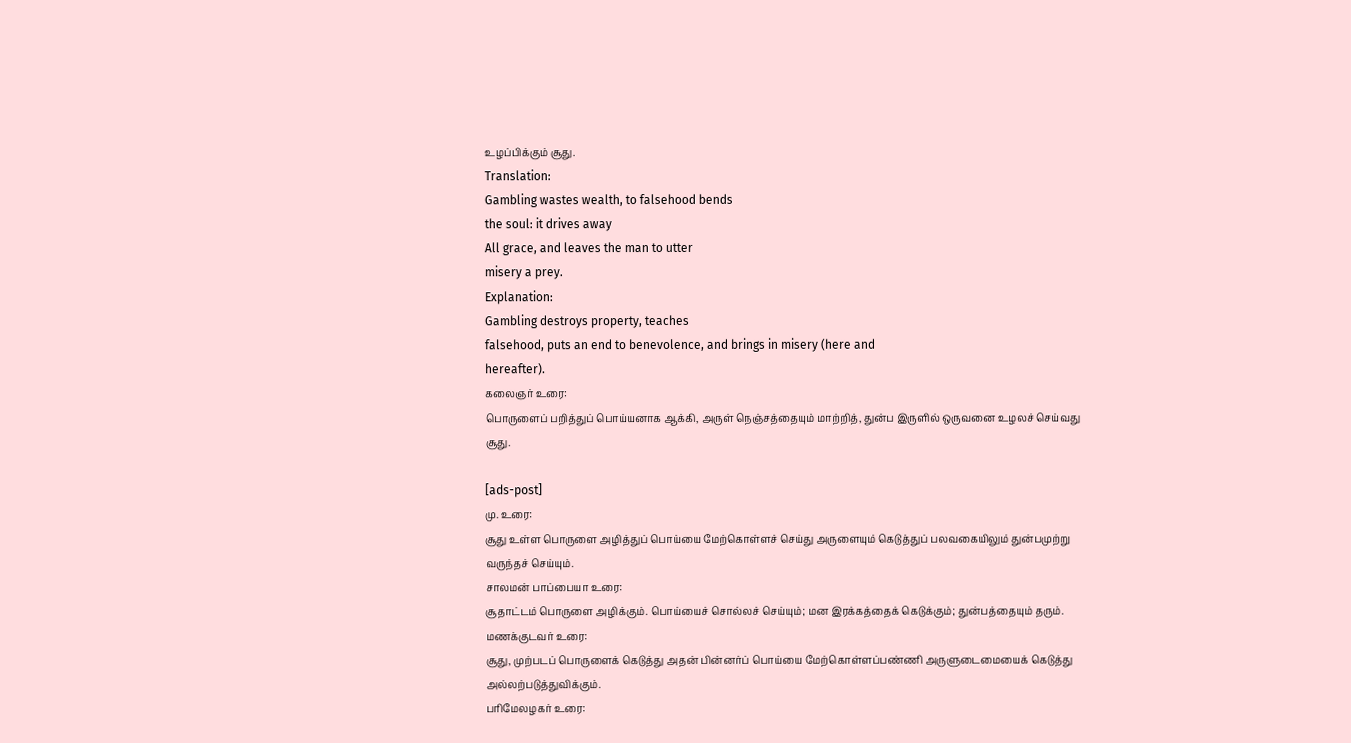உழப்பிக்கும் சூது.
Translation:
Gambling wastes wealth, to falsehood bends
the soul: it drives away
All grace, and leaves the man to utter
misery a prey.
Explanation:
Gambling destroys property, teaches
falsehood, puts an end to benevolence, and brings in misery (here and
hereafter).
கலைஞர் உரை:
பொருளைப் பறித்துப் பொய்யனாக ஆக்கி, அருள் நெஞ்சத்தையும் மாற்றித், துன்ப இருளில் ஒருவனை உழலச் செய்வது சூது.

[ads-post]
மு. உரை:
சூது உள்ள பொருளை அழித்துப் பொய்யை மேற்கொள்ளச் செய்து அருளையும் கெடுத்துப் பலவகையிலும் துன்பமுற்று வருந்தச் செய்யும்.
சாலமன் பாப்பையா உரை:
சூதாட்டம் பொருளை அழிக்கும். பொய்யைச் சொல்லச் செய்யும்; மன இரக்கத்தைக் கெடுக்கும்; துன்பத்தையும் தரும்.
மணக்குடவர் உரை:
சூது, முற்படப் பொருளைக் கெடுத்து அதன் பின்னர்ப் பொய்யை மேற்கொள்ளப்பண்ணி அருளுடைமையைக் கெடுத்து அல்லற்படுத்துவிக்கும்.
பரிமேலழகர் உரை: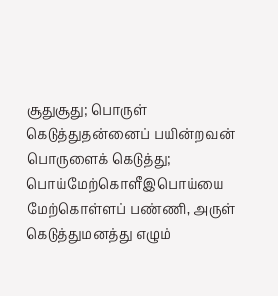சூதுசூது; பொருள் கெடுத்துதன்னைப் பயின்றவன் பொருளைக் கெடுத்து; பொய்மேற்கொளீஇபொய்யை மேற்கொள்ளப் பண்ணி, அருள் கெடுத்துமனத்து எழும்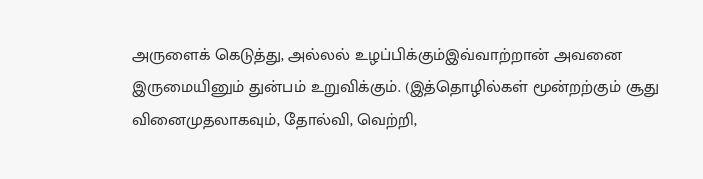அருளைக் கெடுத்து, அல்லல் உழப்பிக்கும்இவ்வாற்றான் அவனை இருமையினும் துன்பம் உறுவிக்கும். (இத்தொழில்கள் மூன்றற்கும் சூது வினைமுதலாகவும், தோல்வி, வெற்றி,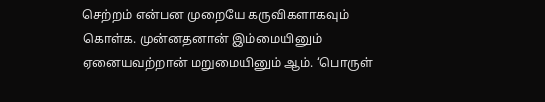செற்றம் என்பன முறையே கருவிகளாகவும் கொள்க. முன்னதனான் இம்மையினும் ஏனையவற்றான் மறுமையினும் ஆம். ‘பொருள்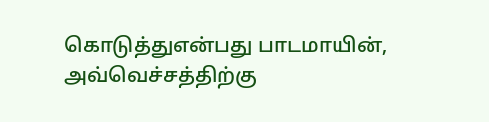கொடுத்துஎன்பது பாடமாயின், அவ்வெச்சத்திற்கு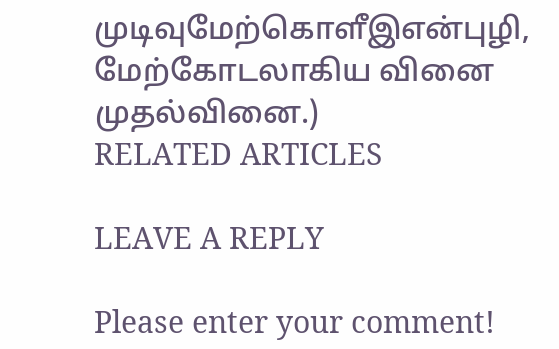முடிவுமேற்கொளீஇஎன்புழி, மேற்கோடலாகிய வினை முதல்வினை.)
RELATED ARTICLES

LEAVE A REPLY

Please enter your comment!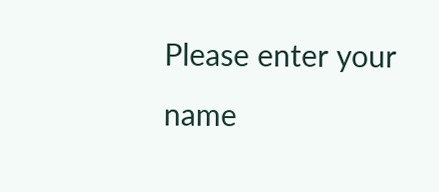Please enter your name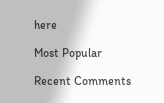here

Most Popular

Recent Comments